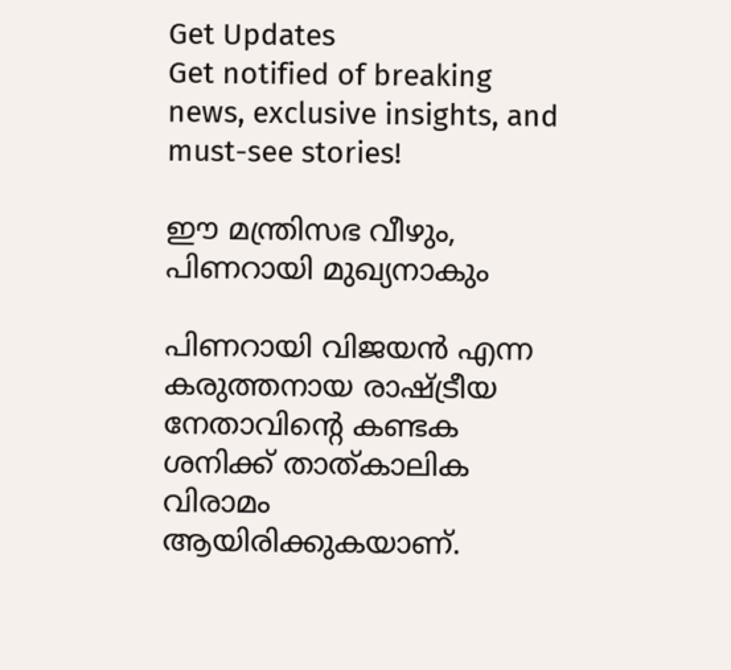Get Updates
Get notified of breaking news, exclusive insights, and must-see stories!

ഈ മന്ത്രിസഭ വീഴും, പിണറായി മുഖ്യനാകും

പിണറായി വിജയന്‍ എന്ന കരുത്തനായ രാഷ്ട്രീയ നേതാവിന്റെ കണ്ടക ശനിക്ക് താത്കാലിക വിരാമം ആയിരിക്കുകയാണ്.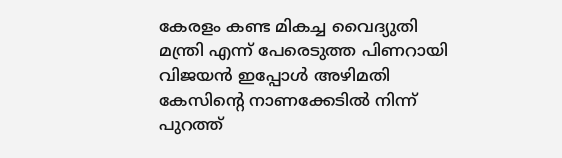കേരളം കണ്ട മികച്ച വൈദ്യുതി മന്ത്രി എന്ന് പേരെടുത്ത പിണറായി വിജയന്‍ ഇപ്പോള്‍ അഴിമതി കേസിന്റെ നാണക്കേടില്‍ നിന്ന് പുറത്ത്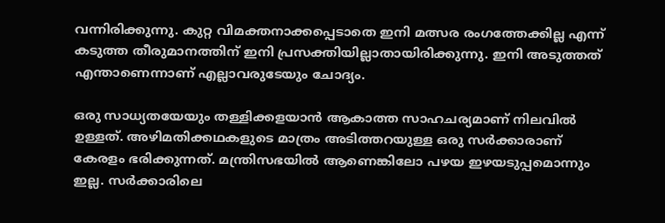വന്നിരിക്കുന്നു. കുറ്റ വിമക്തനാക്കപ്പെടാതെ ഇനി മത്സര രംഗത്തേക്കില്ല എന്ന് കടുത്ത തീരുമാനത്തിന് ഇനി പ്രസക്തിയില്ലാതായിരിക്കുന്നു. ഇനി അടുത്തത് എന്താണെന്നാണ് എല്ലാവരുടേയും ചോദ്യം.

ഒരു സാധ്യതയേയും തള്ളിക്കളയാന്‍ ആകാത്ത സാഹചര്യമാണ് നിലവില്‍ ഉള്ളത്. അഴിമതിക്കഥകളുടെ മാത്രം അടിത്തറയുള്ള ഒരു സര്‍ക്കാരാണ് കേരളം ഭരിക്കുന്നത്. മന്ത്രിസഭയില്‍ ആണെങ്കിലോ പഴയ ഇഴയടുപ്പമൊന്നും ഇല്ല. സര്‍ക്കാരിലെ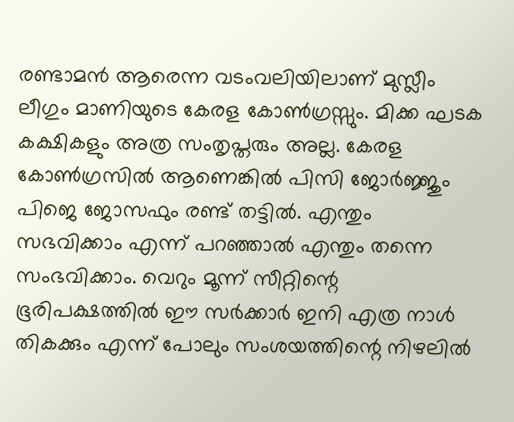രണ്ടാമന്‍ ആരെന്ന വടംവലിയിലാണ് മുസ്ലീം ലീഗും മാണിയുടെ കേരള കോണ്‍ഗ്രസ്സും. മിക്ക ഘടക കക്ഷികളും അത്ര സംതൃപ്തരും അല്ല. കേരള കോണ്‍ഗ്രസില്‍ ആണെങ്കില്‍ പിസി ജോര്‍ജ്ജും പിജെ ജോസഫും രണ്ട് തട്ടില്‍. എന്തും സഭവിക്കാം എന്ന് പറഞ്ഞാല്‍ എന്തും തന്നെ സംഭവിക്കാം. വെറും മൂന്ന് സീറ്റിന്റെ ഭൂരിപക്ഷത്തില്‍ ഈ സര്‍ക്കാര്‍ ഇനി എത്ര നാള്‍ തികക്കും എന്ന് പോലും സംശയത്തിന്റെ നിഴലില്‍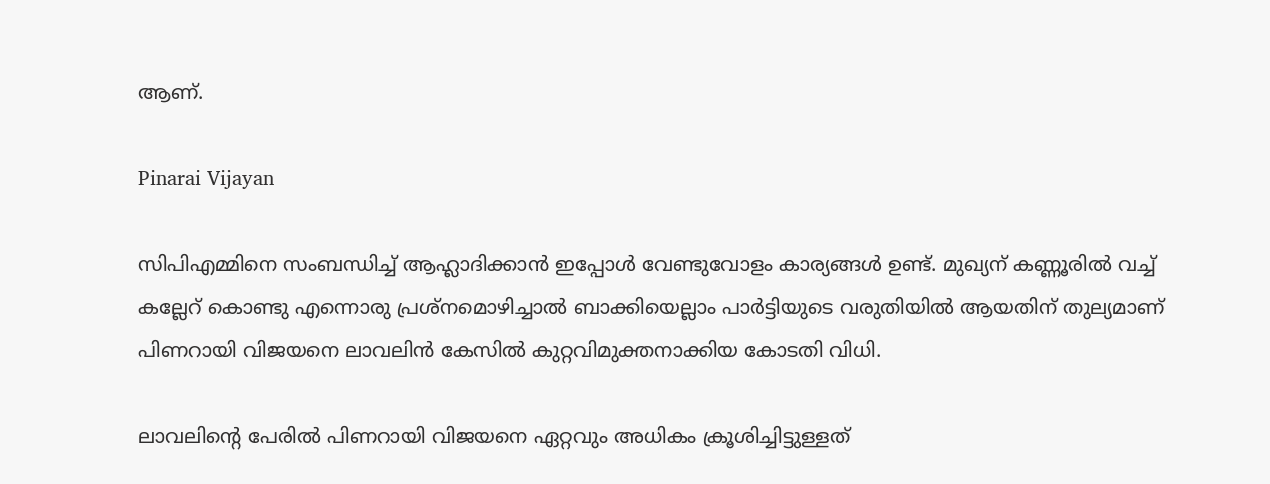ആണ്.

Pinarai Vijayan

സിപിഎമ്മിനെ സംബന്ധിച്ച് ആഹ്ലാദിക്കാന്‍ ഇപ്പോള്‍ വേണ്ടുവോളം കാര്യങ്ങള്‍ ഉണ്ട്. മുഖ്യന് കണ്ണൂരില്‍ വച്ച് കല്ലേറ് കൊണ്ടു എന്നൊരു പ്രശ്‌നമൊഴിച്ചാല്‍ ബാക്കിയെല്ലാം പാര്‍ട്ടിയുടെ വരുതിയില്‍ ആയതിന് തുല്യമാണ് പിണറായി വിജയനെ ലാവലിന്‍ കേസില്‍ കുറ്റവിമുക്തനാക്കിയ കോടതി വിധി.

ലാവലിന്റെ പേരില്‍ പിണറായി വിജയനെ ഏറ്റവും അധികം ക്രൂശിച്ചിട്ടുള്ളത്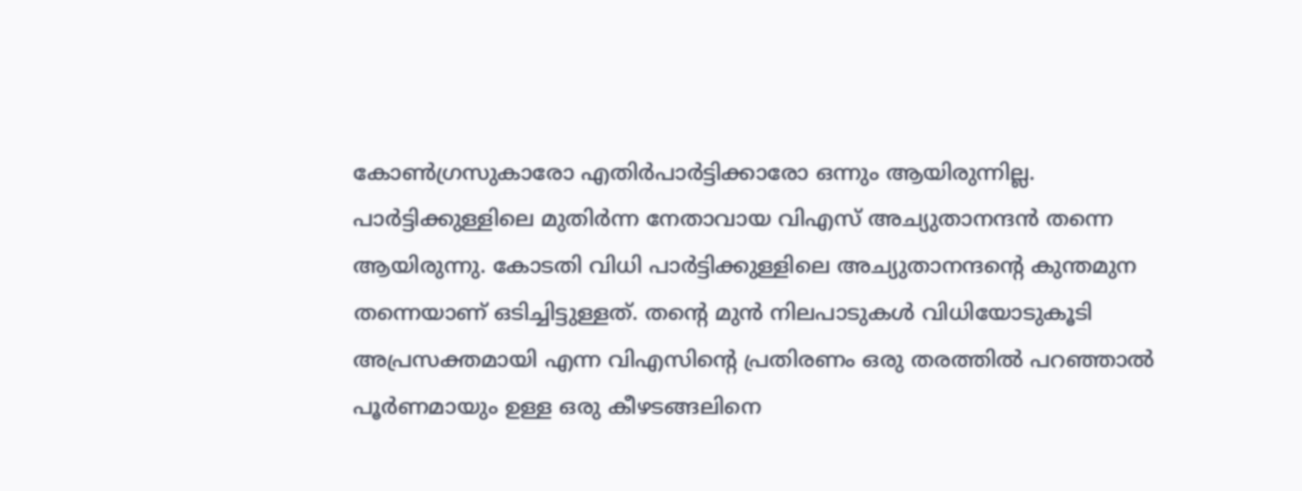കോണ്‍ഗ്രസുകാരോ എതിര്‍പാര്‍ട്ടിക്കാരോ ഒന്നും ആയിരുന്നില്ല. പാര്‍ട്ടിക്കുള്ളിലെ മുതിര്‍ന്ന നേതാവായ വിഎസ് അച്യുതാനന്ദന്‍ തന്നെ ആയിരുന്നു. കോടതി വിധി പാര്‍ട്ടിക്കുള്ളിലെ അച്യുതാനന്ദന്റെ കുന്തമുന തന്നെയാണ് ഒടിച്ചിട്ടുള്ളത്. തന്റെ മുന്‍ നിലപാടുകള്‍ വിധിയോടുകൂടി അപ്രസക്തമായി എന്ന വിഎസിന്റെ പ്രതിരണം ഒരു തരത്തില്‍ പറഞ്ഞാല്‍ പൂര്‍ണമായും ഉള്ള ഒരു കീഴടങ്ങലിനെ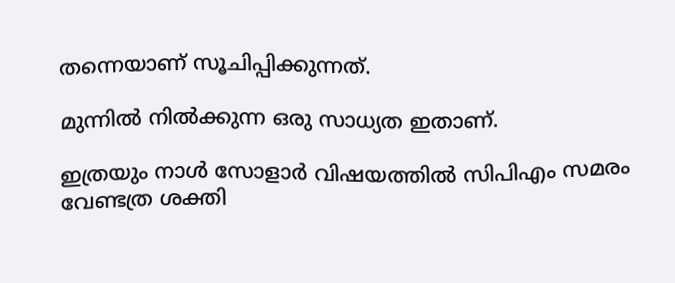തന്നെയാണ് സൂചിപ്പിക്കുന്നത്.

മുന്നില്‍ നില്‍ക്കുന്ന ഒരു സാധ്യത ഇതാണ്.

ഇത്രയും നാള്‍ സോളാര്‍ വിഷയത്തില്‍ സിപിഎം സമരം വേണ്ടത്ര ശക്തി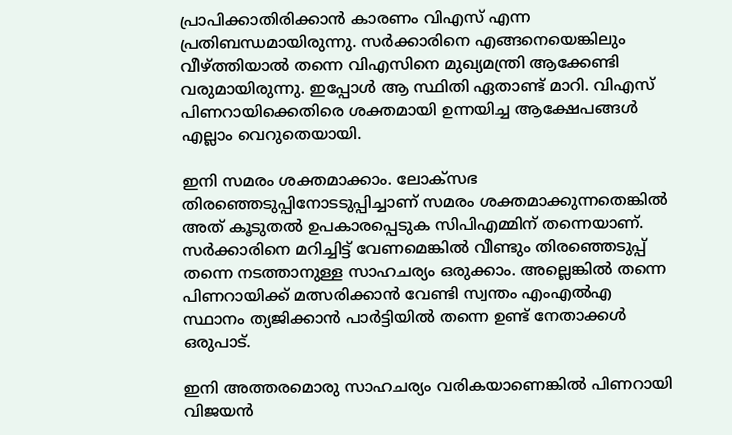പ്രാപിക്കാതിരിക്കാന്‍ കാരണം വിഎസ് എന്ന പ്രതിബന്ധമായിരുന്നു. സര്‍ക്കാരിനെ എങ്ങനെയെങ്കിലും വീഴ്ത്തിയാല്‍ തന്നെ വിഎസിനെ മുഖ്യമന്ത്രി ആക്കേണ്ടി വരുമായിരുന്നു. ഇപ്പോള്‍ ആ സ്ഥിതി ഏതാണ്ട് മാറി. വിഎസ് പിണറായിക്കെതിരെ ശക്തമായി ഉന്നയിച്ച ആക്ഷേപങ്ങള്‍ എല്ലാം വെറുതെയായി.

ഇനി സമരം ശക്തമാക്കാം. ലോക്‌സഭ തിരഞ്ഞെടുപ്പിനോടടുപ്പിച്ചാണ് സമരം ശക്തമാക്കുന്നതെങ്കില്‍ അത് കൂടുതല്‍ ഉപകാരപ്പെടുക സിപിഎമ്മിന് തന്നെയാണ്. സര്‍ക്കാരിനെ മറിച്ചിട്ട് വേണമെങ്കില്‍ വീണ്ടും തിരഞ്ഞെടുപ്പ് തന്നെ നടത്താനുള്ള സാഹചര്യം ഒരുക്കാം. അല്ലെങ്കില്‍ തന്നെ പിണറായിക്ക് മത്സരിക്കാന്‍ വേണ്ടി സ്വന്തം എംഎല്‍എ സ്ഥാനം ത്യജിക്കാന്‍ പാര്‍ട്ടിയില്‍ തന്നെ ഉണ്ട് നേതാക്കള്‍ ഒരുപാട്.

ഇനി അത്തരമൊരു സാഹചര്യം വരികയാണെങ്കില്‍ പിണറായി വിജയന്‍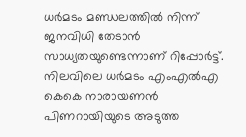ധര്‍മടം മണ്ഡലത്തില്‍ നിന്ന് ജനവിധി തേടാന്‍ സാധ്യതയുണ്ടെന്നാണ് റിപ്പോര്‍ട്ട്. നിലവിലെ ധര്‍മടം എംഎല്‍എ കെകെ നാരായണന്‍ പിണറായിയുടെ അടുത്ത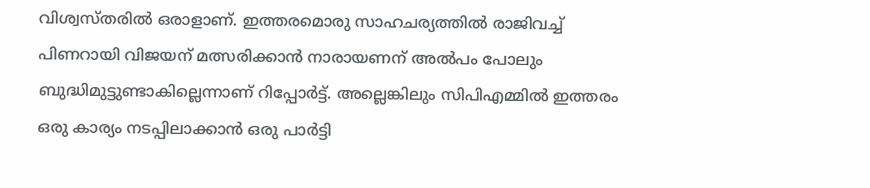വിശ്വസ്തരില്‍ ഒരാളാണ്. ഇത്തരമൊരു സാഹചര്യത്തില്‍ രാജിവച്ച് പിണറായി വിജയന് മത്സരിക്കാന്‍ നാരായണന് അല്‍പം പോലും ബുദ്ധിമുട്ടുണ്ടാകില്ലെന്നാണ് റിപ്പോര്‍ട്ട്. അല്ലെങ്കിലും സിപിഎമ്മില്‍ ഇത്തരം ഒരു കാര്യം നടപ്പിലാക്കാന്‍ ഒരു പാര്‍ട്ടി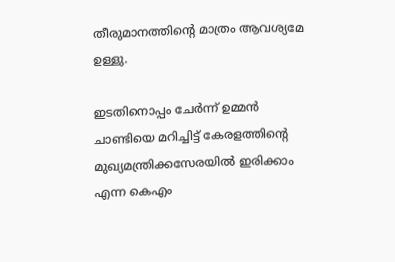തീരുമാനത്തിന്റെ മാത്രം ആവശ്യമേ ഉള്ളു.

ഇടതിനൊപ്പം ചേര്‍ന്ന് ഉമ്മന്‍ ചാണ്ടിയെ മറിച്ചിട്ട് കേരളത്തിന്റെ മുഖ്യമന്ത്രിക്കസേരയില്‍ ഇരിക്കാം എന്ന കെഎം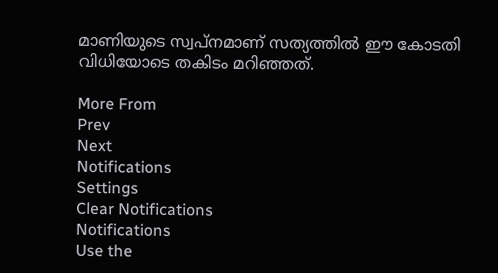മാണിയുടെ സ്വപ്‌നമാണ് സത്യത്തില്‍ ഈ കോടതി വിധിയോടെ തകിടം മറിഞ്ഞത്.

More From
Prev
Next
Notifications
Settings
Clear Notifications
Notifications
Use the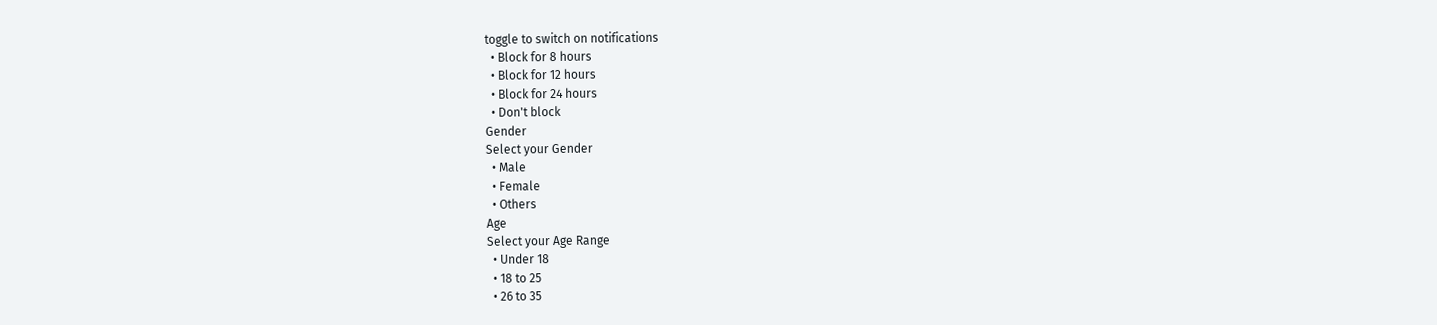toggle to switch on notifications
  • Block for 8 hours
  • Block for 12 hours
  • Block for 24 hours
  • Don't block
Gender
Select your Gender
  • Male
  • Female
  • Others
Age
Select your Age Range
  • Under 18
  • 18 to 25
  • 26 to 35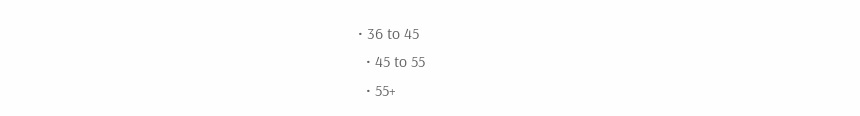• 36 to 45
  • 45 to 55
  • 55+